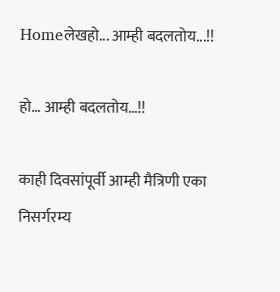Homeलेखहो... आम्ही बदलतोय...!!

हो… आम्ही बदलतोय…!!

काही दिवसांपूर्वी आम्ही मैत्रिणी एका निसर्गरम्य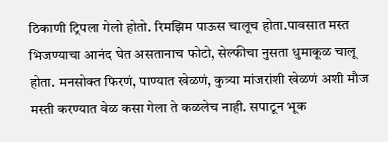ठिकाणी ट्रिपला गेलो होतो. रिमझिम पाऊस चालूच होता.पावसात मस्त भिजण्याचा आनंद घेत असतानाच फोटो, सेल्फीचा नुसता धुमाकूळ चालू होता. मनसोक्त फिरणं, पाण्यात खेळणं, कुत्र्या मांजरांशी खेळणं अशी मौज मस्ती करण्यात वेळ कसा गेला ते कळलेच नाही. सपाटून भूक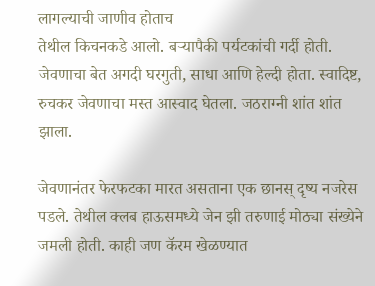लागल्याची जाणीव होताच
तेथील किचनकडे आलो. बऱ्यापैकी पर्यटकांची गर्दी होती. जेवणाचा बेत अगदी घरगुती, साधा आणि हेल्दी होता. स्वादिष्ट, रुचकर जेवणाचा मस्त आस्वाद घेतला. जठराग्नी शांत शांत झाला.

जेवणानंतर फेरफटका मारत असताना एक छानस् दृष्य नजरेस पडले. तेथील क्लब हाऊसमध्ये जेन झी तरुणाई मोठ्या संख्येने जमली होती. काही जण कॅरम खेळण्यात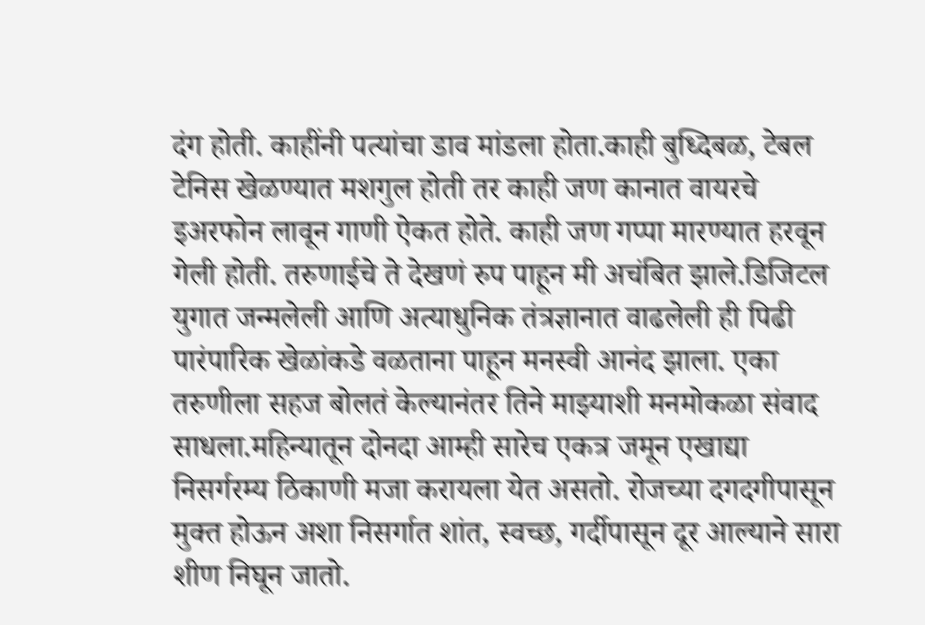दंग होती. काहींनी पत्यांचा डाव मांडला होता.काही बुध्दिबळ, टेबल टेनिस खेळण्यात मशगुल होती तर काही जण कानात वायरचे इअरफोन लावून गाणी ऐकत होते. काही जण गप्पा मारण्यात हरवून गेली होती. तरुणाईचे ते देखणं रुप पाहून मी अचंबित झाले.डिजिटल युगात जन्मलेली आणि अत्याधुनिक तंत्रज्ञानात वाढलेली ही पिढी पारंपारिक खेळांकडे वळताना पाहून मनस्वी आनंद झाला. एका तरुणीला सहज बोलतं केल्यानंतर तिने माझ्याशी मनमोकळा संवाद साधला.महिन्यातून दोनदा आम्ही सारेच एकत्र जमून एखाद्या निसर्गरम्य ठिकाणी मजा करायला येत असतो. रोजच्या दगदगीपासून मुक्त होऊन अशा निसर्गात शांत, स्वच्छ, गर्दीपासून दूर आल्याने सारा शीण निघून जातो.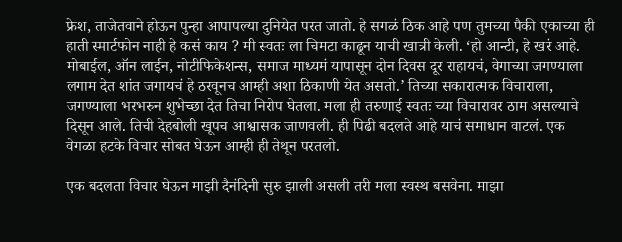फ्रेश, ताजेतवाने होऊन पुन्हा आपापल्या दुनियेत परत जातो. हे सगळं ठिक आहे पण तुमच्या पैकी एकाच्या ही हाती स्मार्टफोन नाही हे कसं काय ? मी स्वतः ला चिमटा काढून याची खात्री केली. ‘हो आन्टी, हे खरं आहे. मोबाईल, ऑन लाईन, नोटीफिकेशन्स, समाज माध्यमं यापासून दोन दिवस दूर राहायचं, वेगाच्या जगण्याला लगाम देत शांत जगायचं हे ठरवूनच आम्ही अशा ठिकाणी येत असतो.’ तिच्या सकारात्मक विचाराला, जगण्याला भरभरुन शुभेच्छा देत तिचा निरोप घेतला. मला ही तरुणाई स्वतः च्या विचारावर ठाम असल्याचे दिसून आले. तिची देहबोली खूपच आश्वासक जाणवली. ही पिढी बदलते आहे याचं समाधान वाटलं. एक वेगळा हटके विचार सोबत घेऊन आम्ही ही तेथून परतलो.

एक बदलता विचार घेऊन माझी दैनंदिनी सुरु झाली असली तरी मला स्वस्थ बसवेना. माझा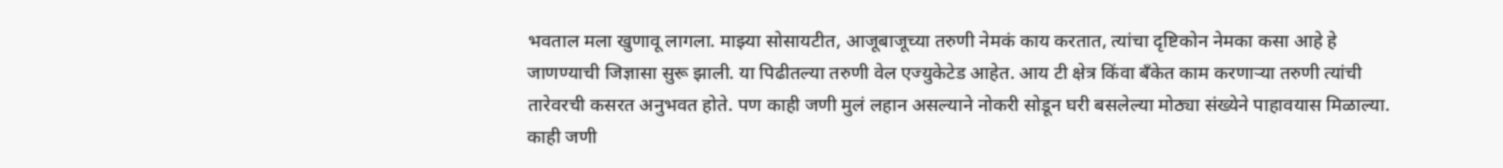भवताल मला खुणावू लागला. माझ्या सोसायटीत, आजूबाजूच्या तरुणी नेमकं काय करतात, त्यांचा दृष्टिकोन नेमका कसा आहे हे जाणण्याची जिज्ञासा सुरू झाली. या पिढीतल्या तरुणी वेल एज्युकेटेड आहेत. आय टी क्षेत्र किंवा बॅंकेत काम करणाऱ्या तरुणी त्यांची
तारेवरची कसरत अनुभवत होते. पण काही जणी मुलं लहान असल्याने नोकरी सोडून घरी बसलेल्या मोठ्या संख्येने पाहावयास मिळाल्या. काही जणी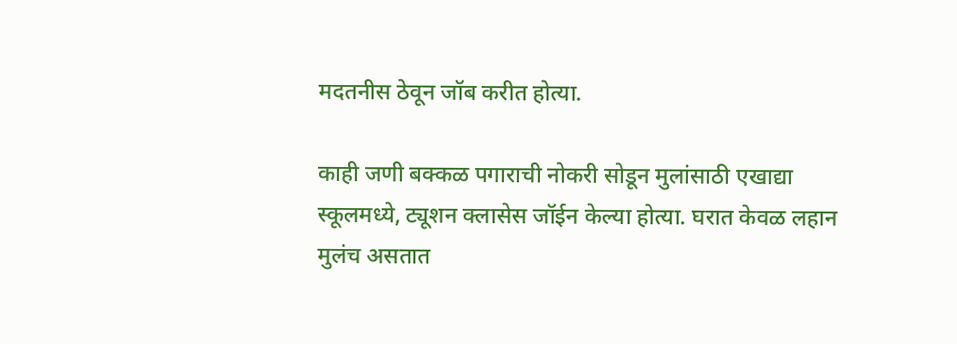मदतनीस ठेवून जॉब करीत होत्या.

काही जणी बक्कळ पगाराची नोकरी सोडून मुलांसाठी एखाद्या स्कूलमध्ये, ट्यूशन क्लासेस जॉईन केल्या होत्या. घरात केवळ लहान मुलंच असतात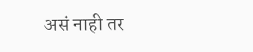असं नाही तर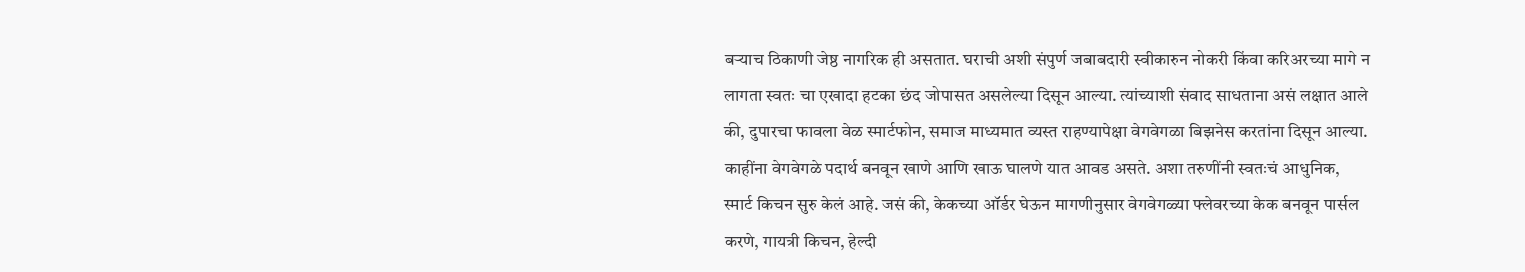बऱ्याच ठिकाणी जेष्ठ नागरिक ही असतात. घराची अशी संपुर्ण जबाबदारी स्वीकारुन नोकरी किंवा करिअरच्या मागे न लागता स्वतः चा एखादा हटका छंद जोपासत असलेल्या दिसून आल्या. त्यांच्याशी संवाद साधताना असं लक्षात आले की, दुपारचा फावला वेळ स्मार्टफोन, समाज माध्यमात व्यस्त राहण्यापेक्षा वेगवेगळा बिझनेस करतांना दिसून आल्या. काहींना वेगवेगळे पदार्थ बनवून खाणे आणि खाऊ घालणे यात आवड असते. अशा तरुणींनी स्वतःचं आधुनिक, स्मार्ट किचन सुरु केलं आहे. जसं की, केकच्या ऑर्डर घेऊन मागणीनुसार वेगवेगळ्या फ्लेवरच्या केक बनवून पार्सल करणे, गायत्री किचन, हेल्दी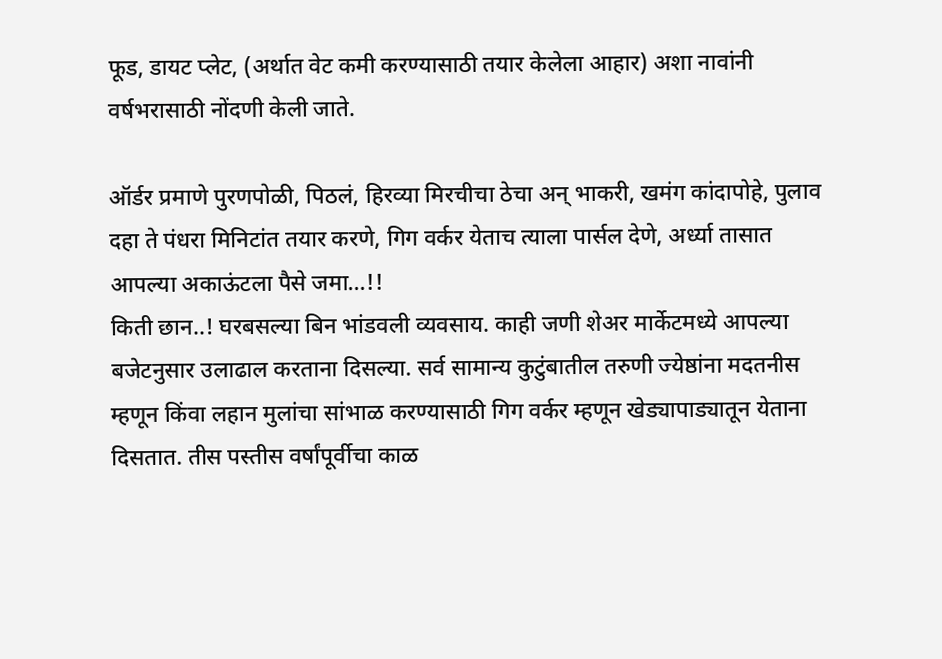फूड, डायट प्लेट, (अर्थात वेट कमी करण्यासाठी तयार केलेला आहार) अशा नावांनी वर्षभरासाठी नोंदणी केली जाते.

ऑर्डर प्रमाणे पुरणपोळी, पिठलं, हिरव्या मिरचीचा ठेचा अन् भाकरी, खमंग कांदापोहे, पुलाव दहा ते पंधरा मिनिटांत तयार करणे, गिग वर्कर येताच त्याला पार्सल देणे, अर्ध्या तासात आपल्या अकाऊंटला पैसे जमा…!!
किती छान..! घरबसल्या बिन भांडवली व्यवसाय. काही जणी शेअर मार्केटमध्ये आपल्या बजेटनुसार उलाढाल करताना दिसल्या. सर्व सामान्य कुटुंबातील तरुणी ज्येष्ठांना मदतनीस म्हणून किंवा लहान मुलांचा सांभाळ करण्यासाठी गिग वर्कर म्हणून खेड्यापाड्यातून येताना दिसतात. तीस पस्तीस वर्षांपूर्वीचा काळ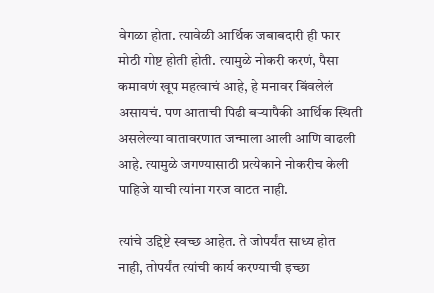वेगळा होता. त्यावेळी आर्थिक जबाबदारी ही फार मोठी गोष्ट होती होती. त्यामुळे नोकरी करणं, पैसा कमावणं खूप महत्वाचं आहे, हे मनावर बिंवलेलं असायचं. पण आताची पिढी बऱ्यापैकी आर्थिक स्थिती असलेल्या वातावरणात जन्माला आली आणि वाढली आहे. त्यामुळे जगण्यासाठी प्रत्येकाने नोकरीच केली पाहिजे याची त्यांना गरज वाटत नाही.

त्यांचे उद्दिष्टे स्वच्छ आहेत. ते जोपर्यंत साध्य होत नाही, तोपर्यंत त्यांची कार्य करण्याची इच्छा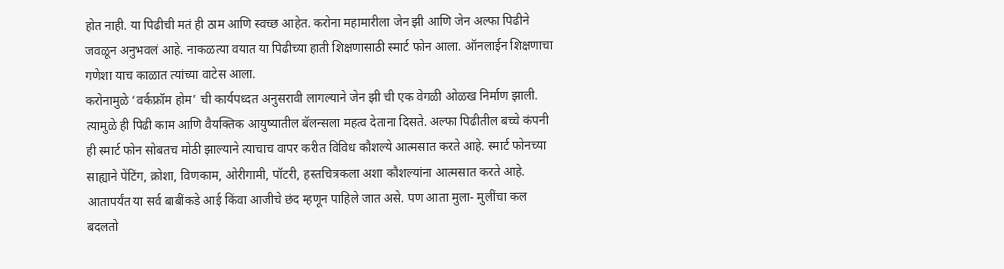होत नाही. या पिढीची मतं ही ठाम आणि स्वच्छ आहेत. करोना महामारीला जेन झी आणि जेन अल्फा पिढीने जवळून अनुभवलं आहे. नाकळत्या वयात या पिढीच्या हाती शिक्षणासाठी स्मार्ट फोन आला. ऑनलाईन शिक्षणाचा गणेशा याच काळात त्यांच्या वाटेस आला.
करोनामुळे ‘वर्कफ्रॉम होम’ ची कार्यपध्दत अनुसरावी लागल्याने जेन झी ची एक वेगळी ओळख निर्माण झाली. त्यामुळे ही पिढी काम आणि वैयक्तिक आयुष्यातील बॅलन्सला महत्व देताना दिसते. अल्फा पिढीतील बच्चे कंपनी ही स्मार्ट फोन सोबतच मोठी झाल्याने त्याचाच वापर करीत विविध कौशल्ये आत्मसात करते आहे. स्मार्ट फोनच्या साह्याने पेंटिंग, क्रोशा, विणकाम, ओरीगामी, पॉटरी, हस्तचित्रकला अशा कौशल्यांना आत्मसात करते आहे. आतापर्यंत या सर्व बाबींकडे आई किंवा आजीचे छंद म्हणून पाहिले जात असे. पण आता मुला- मुलींचा कल बदलतो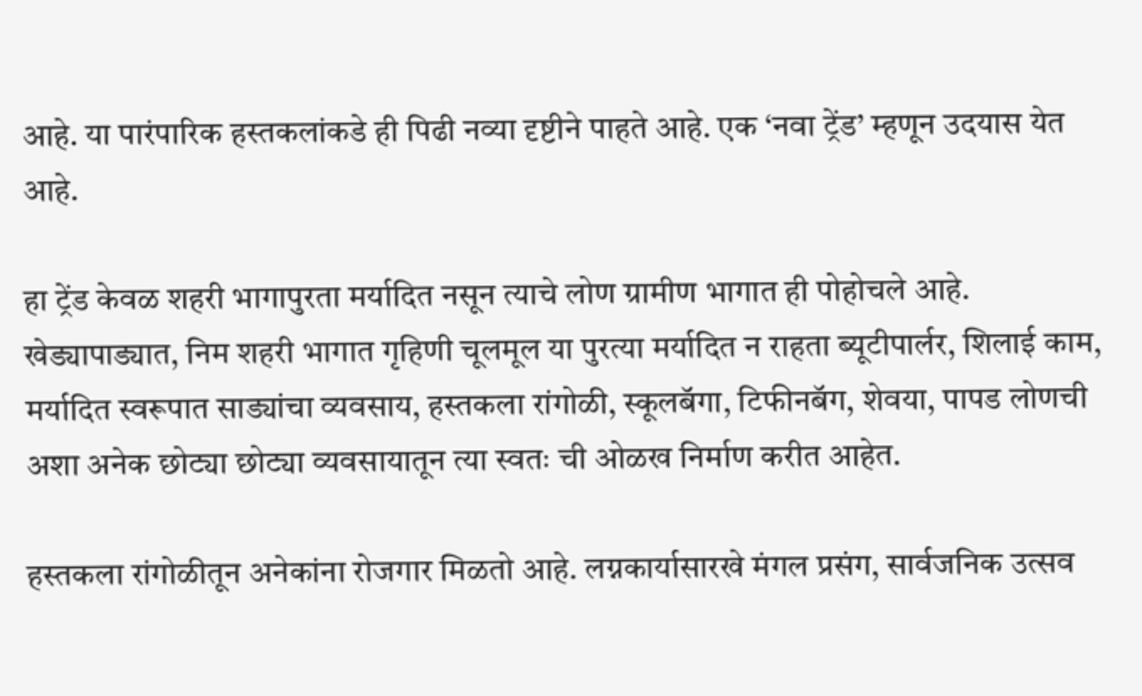आहे. या पारंपारिक हस्तकलांकडे ही पिढी नव्या दृष्टीने पाहते आहे. एक ‘नवा ट्रेंड’ म्हणून उदयास येत आहे.

हा ट्रेंड केवळ शहरी भागापुरता मर्यादित नसून त्याचे लोण ग्रामीण भागात ही पोहोचले आहे. खेड्यापाड्यात, निम शहरी भागात गृहिणी चूलमूल या पुरत्या मर्यादित न राहता ब्यूटीपार्लर, शिलाई काम, मर्यादित स्वरूपात साड्यांचा व्यवसाय, हस्तकला रांगोळी, स्कूलबॅगा, टिफीनबॅग, शेवया, पापड लोणची अशा अनेक छोट्या छोट्या व्यवसायातून त्या स्वतः ची ओळख निर्माण करीत आहेत.

हस्तकला रांगोळीतून अनेकांना रोजगार मिळतो आहे. लग्नकार्यासारखे मंगल प्रसंग, सार्वजनिक उत्सव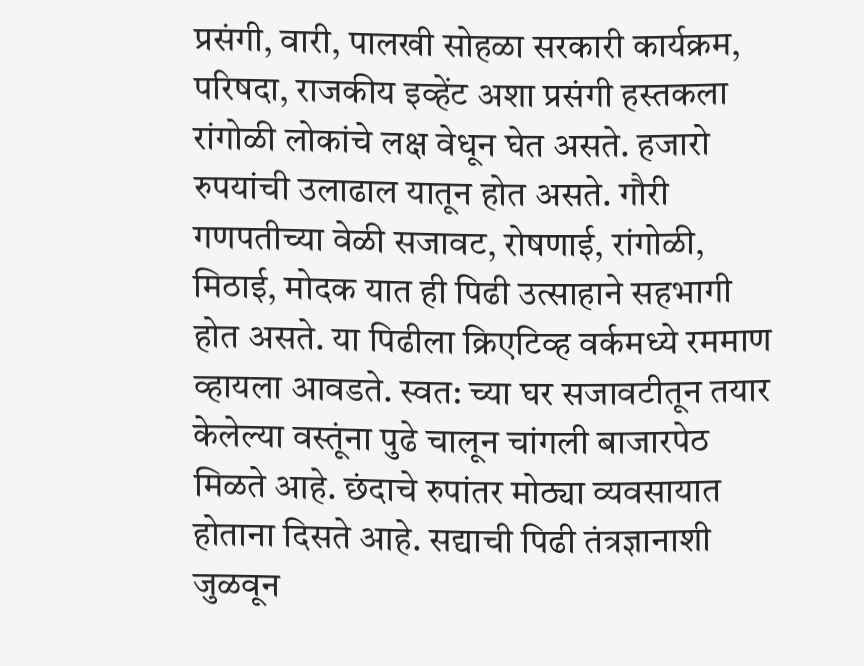प्रसंगी, वारी, पालखी सोहळा सरकारी कार्यक्रम, परिषदा, राजकीय इव्हेंट अशा प्रसंगी हस्तकला रांगोळी लोकांचे लक्ष वेधून घेत असते. हजारो रुपयांची उलाढाल यातून होत असते. गौरी गणपतीच्या वेळी सजावट, रोषणाई, रांगोळी, मिठाई, मोदक यात ही पिढी उत्साहाने सहभागी होत असते. या पिढीला क्रिएटिव्ह वर्कमध्ये रममाण व्हायला आवडते. स्वत: च्या घर सजावटीतून तयार केलेल्या वस्तूंना पुढे चालून चांगली बाजारपेठ मिळते आहे. छंदाचे रुपांतर मोठ्या व्यवसायात होताना दिसते आहे. सद्याची पिढी तंत्रज्ञानाशी जुळवून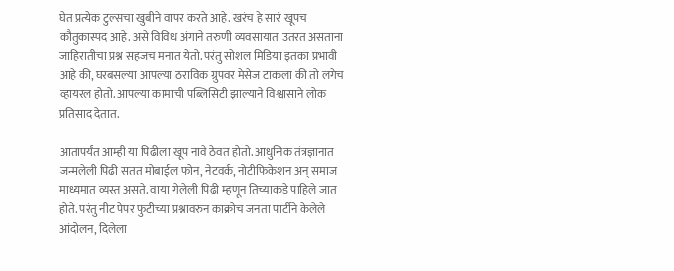घेत प्रत्येक टुल्सचा खुबीने वापर करते आहे. खरंच हे सारं खूपच कौतुकास्पद आहे. असे विविध अंगाने तरुणी व्यवसायात उतरत असताना जाहिरातीचा प्रश्न सहजच मनात येतो. परंतु सोशल मिडिया इतका प्रभावी आहे की, घरबसल्या आपल्या ठराविक ग्रुपवर मेसेज टाकला की तो लगेच व्हायरल होतो. आपल्या कामाची पब्लिसिटी झाल्याने विश्वासाने लोक प्रतिसाद देतात.

आतापर्यंत आम्ही या पिढीला खूप नावे ठेवत होतो. आधुनिक तंत्रज्ञानात जन्मलेली पिढी सतत मोबाईल फोन, नेटवर्क, नोटीफिकेशन अन् समाज माध्यमात व्यस्त असते. वाया गेलेली पिढी म्हणून तिच्याकडे पाहिले जात होते. परंतु नीट पेपर फुटीच्या प्रश्नावरुन काक्रोच जनता पार्टीने केलेले आंदोलन, दिलेला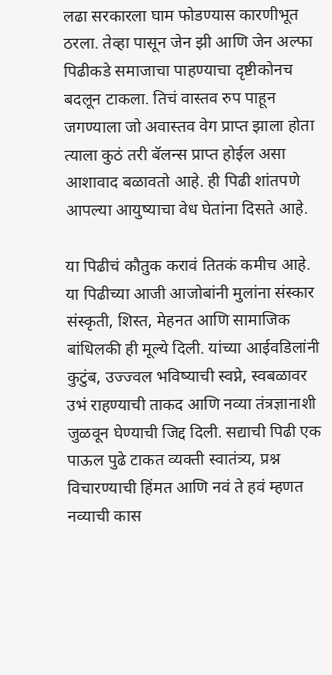लढा सरकारला घाम फोडण्यास कारणीभूत ठरला. तेव्हा पासून जेन झी आणि जेन अल्फा पिढीकडे समाजाचा पाहण्याचा दृष्टीकोनच बदलून टाकला. तिचं वास्तव रुप पाहून जगण्याला जो अवास्तव वेग प्राप्त झाला होता त्याला कुठं तरी बॅलन्स प्राप्त होईल असा आशावाद बळावतो आहे. ही पिढी शांतपणे आपल्या आयुष्याचा वेध घेतांना दिसते आहे.

या पिढीचं कौतुक करावं तितकं कमीच आहे. या पिढीच्या आजी आजोबांनी मुलांना संस्कार संस्कृती, शिस्त, मेहनत आणि सामाजिक बांधिलकी ही मूल्ये दिली. यांच्या आईवडिलांनी कुटुंब, उज्ज्वल भविष्याची स्वप्ने, स्वबळावर उभं राहण्याची ताकद आणि नव्या तंत्रज्ञानाशी जुळवून घेण्याची जिद्द दिली. सद्याची पिढी एक पाऊल पुढे टाकत व्यक्ती स्वातंत्र्य, प्रश्न विचारण्याची हिंमत आणि नवं ते हवं म्हणत नव्याची कास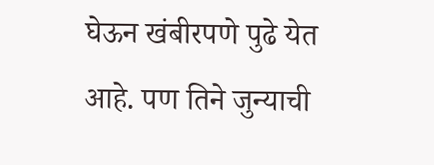घेऊन खंबीरपणे पुढे येत आहे. पण तिने जुन्याची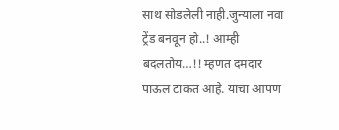साथ सोडलेली नाही.जुन्याला नवा ट्रेंड बनवून हो..! आम्ही बदलतोय…!! म्हणत दमदार पाऊल टाकत आहे. याचा आपण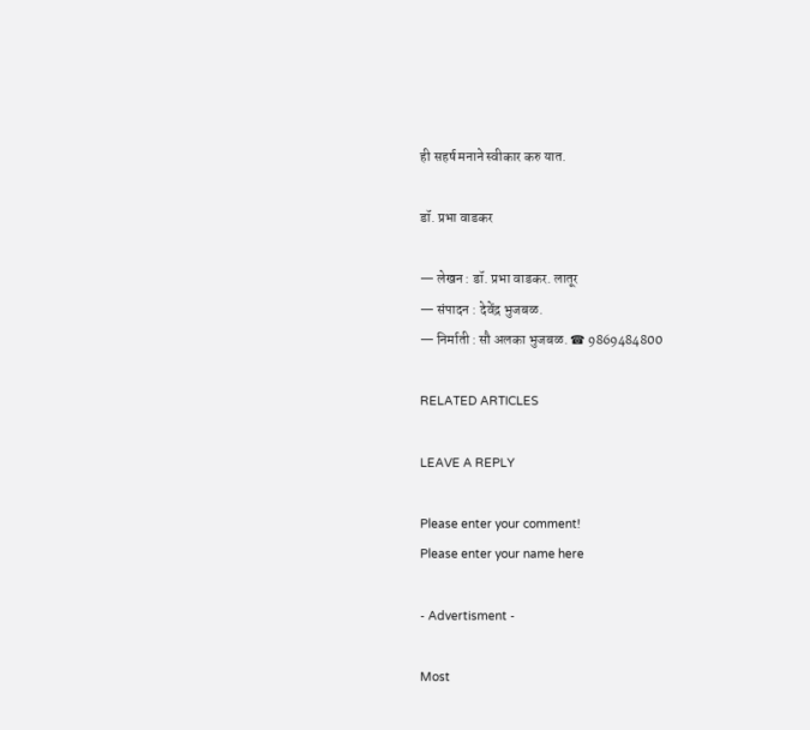ही सहर्ष मनाने स्वीकार करु यात.

डॉ. प्रभा वाडकर

— लेखन : डॉ. प्रभा वाडकर. लातूर
— संपादन : देवेंद्र भुजबळ.
— निर्माती : सौ अलका भुजबळ. ☎ 9869484800

RELATED ARTICLES

LEAVE A REPLY

Please enter your comment!
Please enter your name here

- Advertisment -

Most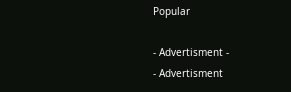Popular

- Advertisment -
- Advertisment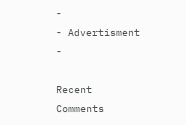-
- Advertisment -

Recent Comments